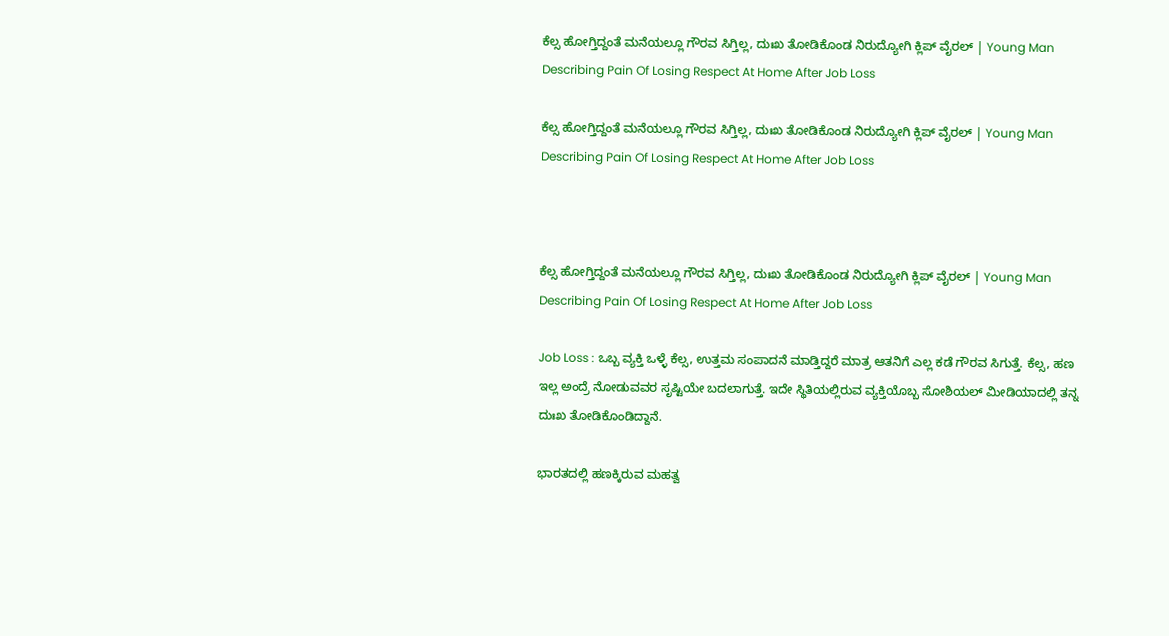ಕೆಲ್ಸ ಹೋಗ್ತಿದ್ದಂತೆ ಮನೆಯಲ್ಲೂ ಗೌರವ ಸಿಗ್ತಿಲ್ಲ, ದುಃಖ ತೋಡಿಕೊಂಡ ನಿರುದ್ಯೋಗಿ ಕ್ಲಿಪ್ ವೈರಲ್ | Young Man Describing Pain Of Losing Respect At Home After Job Loss

ಕೆಲ್ಸ ಹೋಗ್ತಿದ್ದಂತೆ ಮನೆಯಲ್ಲೂ ಗೌರವ ಸಿಗ್ತಿಲ್ಲ, ದುಃಖ ತೋಡಿಕೊಂಡ ನಿರುದ್ಯೋಗಿ ಕ್ಲಿಪ್ ವೈರಲ್ | Young Man Describing Pain Of Losing Respect At Home After Job Loss



ಕೆಲ್ಸ ಹೋಗ್ತಿದ್ದಂತೆ ಮನೆಯಲ್ಲೂ ಗೌರವ ಸಿಗ್ತಿಲ್ಲ, ದುಃಖ ತೋಡಿಕೊಂಡ ನಿರುದ್ಯೋಗಿ ಕ್ಲಿಪ್ ವೈರಲ್ | Young Man Describing Pain Of Losing Respect At Home After Job Loss

Job Loss : ಒಬ್ಬ ವ್ಯಕ್ತಿ ಒಳ್ಳೆ ಕೆಲ್ಸ, ಉತ್ತಮ ಸಂಪಾದನೆ ಮಾಡ್ತಿದ್ದರೆ ಮಾತ್ರ ಆತನಿಗೆ ಎಲ್ಲ ಕಡೆ ಗೌರವ ಸಿಗುತ್ತೆ. ಕೆಲ್ಸ, ಹಣ ಇಲ್ಲ ಅಂದ್ರೆ ನೋಡುವವರ ಸೃಷ್ಟಿಯೇ ಬದಲಾಗುತ್ತೆ. ಇದೇ ಸ್ಥಿತಿಯಲ್ಲಿರುವ ವ್ಯಕ್ತಿಯೊಬ್ಬ ಸೋಶಿಯಲ್ ಮೀಡಿಯಾದಲ್ಲಿ ತನ್ನ ದುಃಖ ತೋಡಿಕೊಂಡಿದ್ದಾನೆ.

ಭಾರತದಲ್ಲಿ ಹಣಕ್ಕಿರುವ ಮಹತ್ವ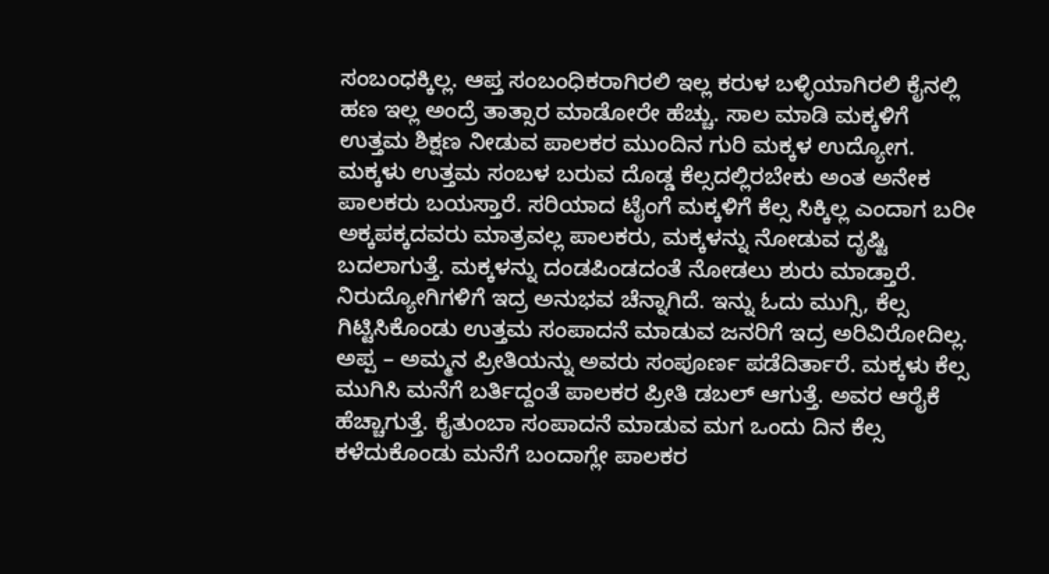ಸಂಬಂಧಕ್ಕಿಲ್ಲ. ಆಪ್ತ ಸಂಬಂಧಿಕರಾಗಿರಲಿ ಇಲ್ಲ ಕರುಳ ಬಳ್ಳಿಯಾಗಿರಲಿ ಕೈನಲ್ಲಿ ಹಣ ಇಲ್ಲ ಅಂದ್ರೆ ತಾತ್ಸಾರ ಮಾಡೋರೇ ಹೆಚ್ಚು. ಸಾಲ ಮಾಡಿ ಮಕ್ಕಳಿಗೆ ಉತ್ತಮ ಶಿಕ್ಷಣ ನೀಡುವ ಪಾಲಕರ ಮುಂದಿನ ಗುರಿ ಮಕ್ಕಳ ಉದ್ಯೋಗ. ಮಕ್ಕಳು ಉತ್ತಮ ಸಂಬಳ ಬರುವ ದೊಡ್ಡ ಕೆಲ್ಸದಲ್ಲಿರಬೇಕು ಅಂತ ಅನೇಕ ಪಾಲಕರು ಬಯಸ್ತಾರೆ. ಸರಿಯಾದ ಟೈಂಗೆ ಮಕ್ಕಳಿಗೆ ಕೆಲ್ಸ ಸಿಕ್ಕಿಲ್ಲ ಎಂದಾಗ ಬರೀ ಅಕ್ಕಪಕ್ಕದವರು ಮಾತ್ರವಲ್ಲ ಪಾಲಕರು, ಮಕ್ಕಳನ್ನು ನೋಡುವ ದೃಷ್ಟಿ ಬದಲಾಗುತ್ತೆ. ಮಕ್ಕಳನ್ನು ದಂಡಪಿಂಡದಂತೆ ನೋಡಲು ಶುರು ಮಾಡ್ತಾರೆ. ನಿರುದ್ಯೋಗಿಗಳಿಗೆ ಇದ್ರ ಅನುಭವ ಚೆನ್ನಾಗಿದೆ. ಇನ್ನು ಓದು ಮುಗ್ಸಿ, ಕೆಲ್ಸ ಗಿಟ್ಟಿಸಿಕೊಂಡು ಉತ್ತಮ ಸಂಪಾದನೆ ಮಾಡುವ ಜನರಿಗೆ ಇದ್ರ ಅರಿವಿರೋದಿಲ್ಲ. ಅಪ್ಪ – ಅಮ್ಮನ ಪ್ರೀತಿಯನ್ನು ಅವರು ಸಂಪೂರ್ಣ ಪಡೆದಿರ್ತಾರೆ. ಮಕ್ಕಳು ಕೆಲ್ಸ ಮುಗಿಸಿ ಮನೆಗೆ ಬರ್ತಿದ್ದಂತೆ ಪಾಲಕರ ಪ್ರೀತಿ ಡಬಲ್ ಆಗುತ್ತೆ. ಅವರ ಆರೈಕೆ ಹೆಚ್ಚಾಗುತ್ತೆ. ಕೈತುಂಬಾ ಸಂಪಾದನೆ ಮಾಡುವ ಮಗ ಒಂದು ದಿನ ಕೆಲ್ಸ ಕಳೆದುಕೊಂಡು ಮನೆಗೆ ಬಂದಾಗ್ಲೇ ಪಾಲಕರ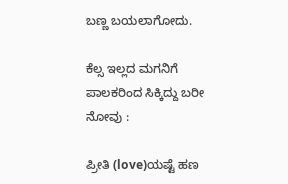ಬಣ್ಣ ಬಯಲಾಗೋದು.

ಕೆಲ್ಸ ಇಲ್ಲದ ಮಗನಿಗೆ ಪಾಲಕರಿಂದ ಸಿಕ್ಕಿದ್ದು ಬರೀ ನೋವು :

ಪ್ರೀತಿ (love)ಯಷ್ಟೆ ಹಣ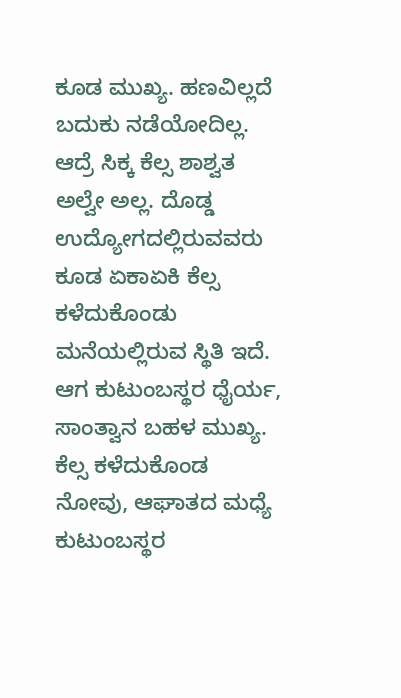ಕೂಡ ಮುಖ್ಯ. ಹಣವಿಲ್ಲದೆ ಬದುಕು ನಡೆಯೋದಿಲ್ಲ. ಆದ್ರೆ ಸಿಕ್ಕ ಕೆಲ್ಸ ಶಾಶ್ವತ ಅಲ್ವೇ ಅಲ್ಲ. ದೊಡ್ಡ ಉದ್ಯೋಗದಲ್ಲಿರುವವರು ಕೂಡ ಏಕಾಏಕಿ ಕೆಲ್ಸ ಕಳೆದುಕೊಂಡು ಮನೆಯಲ್ಲಿರುವ ಸ್ಥಿತಿ ಇದೆ. ಆಗ ಕುಟುಂಬಸ್ಥರ ಧೈರ್ಯ, ಸಾಂತ್ವಾನ ಬಹಳ ಮುಖ್ಯ. ಕೆಲ್ಸ ಕಳೆದುಕೊಂಡ ನೋವು, ಆಘಾತದ ಮಧ್ಯೆ ಕುಟುಂಬಸ್ಥರ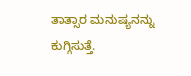ತಾತ್ಸಾರ ಮನುಷ್ಯನನ್ನು ಕುಗ್ಗಿಸುತ್ತೆ.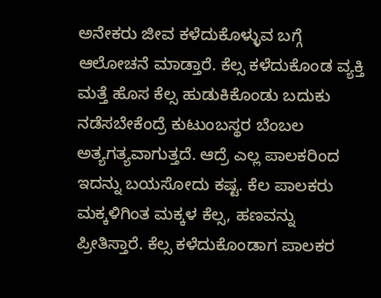ಅನೇಕರು ಜೀವ ಕಳೆದುಕೊಳ್ಳುವ ಬಗ್ಗೆ ಆಲೋಚನೆ ಮಾಡ್ತಾರೆ. ಕೆಲ್ಸ ಕಳೆದುಕೊಂಡ ವ್ಯಕ್ತಿ ಮತ್ತೆ ಹೊಸ ಕೆಲ್ಸ ಹುಡುಕಿಕೊಂಡು ಬದುಕು ನಡೆಸಬೇಕೆಂದ್ರೆ ಕುಟುಂಬಸ್ಥರ ಬೆಂಬಲ ಅತ್ಯಗತ್ಯವಾಗುತ್ತದೆ. ಆದ್ರೆ ಎಲ್ಲ ಪಾಲಕರಿಂದ ಇದನ್ನು ಬಯಸೋದು ಕಷ್ಟ. ಕೆಲ ಪಾಲಕರು ಮಕ್ಕಳಿಗಿಂತ ಮಕ್ಕಳ ಕೆಲ್ಸ, ಹಣವನ್ನು ಪ್ರೀತಿಸ್ತಾರೆ. ಕೆಲ್ಸ ಕಳೆದುಕೊಂಡಾಗ ಪಾಲಕರ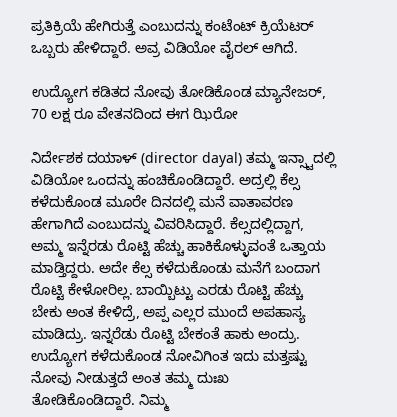ಪ್ರತಿಕ್ರಿಯೆ ಹೇಗಿರುತ್ತೆ ಎಂಬುದನ್ನು ಕಂಟೆಂಟ್ ಕ್ರಿಯೆಟರ್ ಒಬ್ಬರು ಹೇಳಿದ್ದಾರೆ. ಅವ್ರ ವಿಡಿಯೋ ವೈರಲ್ ಆಗಿದೆ.

ಉದ್ಯೋಗ ಕಡಿತದ ನೋವು ತೋಡಿಕೊಂಡ ಮ್ಯಾನೇಜರ್, 70 ಲಕ್ಷ ರೂ ವೇತನದಿಂದ ಈಗ ಝಿರೋ

ನಿರ್ದೇಶಕ ದಯಾಳ್ (director dayal) ತಮ್ಮ ಇನ್ಸ್ಟಾದಲ್ಲಿ ವಿಡಿಯೋ ಒಂದನ್ನು ಹಂಚಿಕೊಂಡಿದ್ದಾರೆ. ಅದ್ರಲ್ಲಿ ಕೆಲ್ಸ ಕಳೆದುಕೊಂಡ ಮೂರೇ ದಿನದಲ್ಲಿ ಮನೆ ವಾತಾವರಣ ಹೇಗಾಗಿದೆ ಎಂಬುದನ್ನು ವಿವರಿಸಿದ್ದಾರೆ. ಕೆಲ್ಸದಲ್ಲಿದ್ದಾಗ, ಅಮ್ಮ ಇನ್ನೆರಡು ರೊಟ್ಟಿ ಹೆಚ್ಚು ಹಾಕಿಕೊಳ್ಳುವಂತೆ ಒತ್ತಾಯ ಮಾಡ್ತಿದ್ದರು. ಅದೇ ಕೆಲ್ಸ ಕಳೆದುಕೊಂಡು ಮನೆಗೆ ಬಂದಾಗ ರೊಟ್ಟಿ ಕೇಳೋರಿಲ್ಲ. ಬಾಯ್ಬಿಟ್ಟು ಎರಡು ರೊಟ್ಟಿ ಹೆಚ್ಚು ಬೇಕು ಅಂತ ಕೇಳಿದ್ರೆ, ಅಪ್ಪ ಎಲ್ಲರ ಮುಂದೆ ಅಪಹಾಸ್ಯ ಮಾಡಿದ್ರು. ಇನ್ನರೆಡು ರೊಟ್ಟಿ ಬೇಕಂತೆ ಹಾಕು ಅಂದ್ರು. ಉದ್ಯೋಗ ಕಳೆದುಕೊಂಡ ನೋವಿಗಿಂತ ಇದು ಮತ್ತಷ್ಟು ನೋವು ನೀಡುತ್ತದೆ ಅಂತ ತಮ್ಮ ದುಃಖ ತೋಡಿಕೊಂಡಿದ್ದಾರೆ. ನಿಮ್ಮ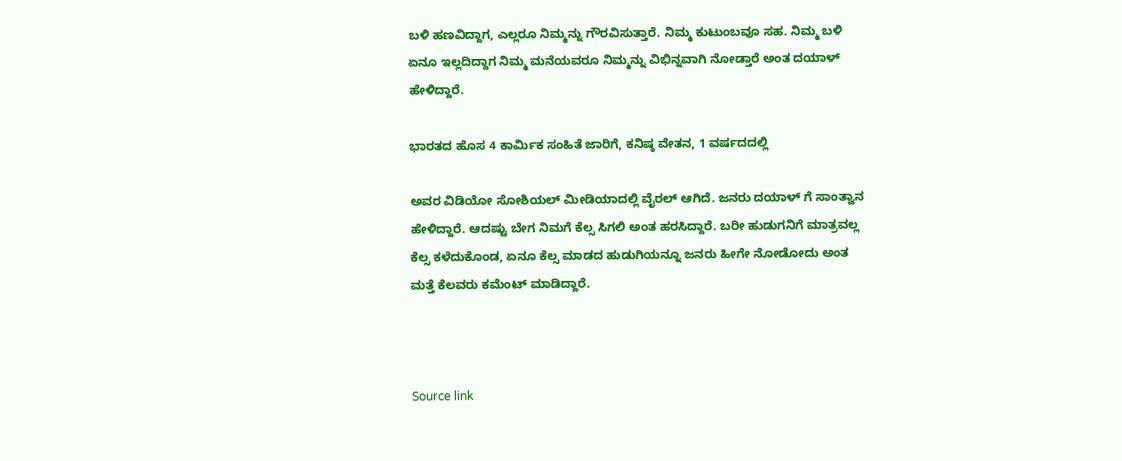ಬಳಿ ಹಣವಿದ್ದಾಗ, ಎಲ್ಲರೂ ನಿಮ್ಮನ್ನು ಗೌರವಿಸುತ್ತಾರೆ. ನಿಮ್ಮ ಕುಟುಂಬವೂ ಸಹ. ನಿಮ್ಮ ಬಳಿ ಏನೂ ಇಲ್ಲದಿದ್ದಾಗ ನಿಮ್ಮ ಮನೆಯವರೂ ನಿಮ್ಮನ್ನು ವಿಭಿನ್ನವಾಗಿ ನೋಡ್ತಾರೆ ಅಂತ ದಯಾಳ್ ಹೇಳಿದ್ದಾರೆ.

ಭಾರತದ ಹೊಸ 4 ಕಾರ್ಮಿಕ ಸಂಹಿತೆ ಜಾರಿಗೆ, ಕನಿಷ್ಠ ವೇತನ, 1 ವರ್ಷದದಲ್ಲಿ

ಅವರ ವಿಡಿಯೋ ಸೋಶಿಯಲ್ ಮೀಡಿಯಾದಲ್ಲಿ ವೈರಲ್ ಆಗಿದೆ. ಜನರು ದಯಾಳ್ ಗೆ ಸಾಂತ್ವಾನ ಹೇಳಿದ್ದಾರೆ. ಆದಷ್ಟು ಬೇಗ ನಿಮಗೆ ಕೆಲ್ಸ ಸಿಗಲಿ ಅಂತ ಹರಸಿದ್ದಾರೆ. ಬರೀ ಹುಡುಗನಿಗೆ ಮಾತ್ರವಲ್ಲ ಕೆಲ್ಸ ಕಳೆದುಕೊಂಡ, ಏನೂ ಕೆಲ್ಸ ಮಾಡದ ಹುಡುಗಿಯನ್ನೂ ಜನರು ಹೀಗೇ ನೋಡೋದು ಅಂತ ಮತ್ತೆ ಕೆಲವರು ಕಮೆಂಟ್ ಮಾಡಿದ್ದಾರೆ.



Source link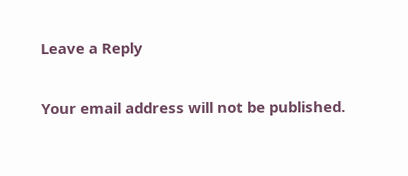Leave a Reply

Your email address will not be published.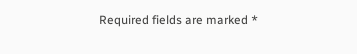Required fields are marked *